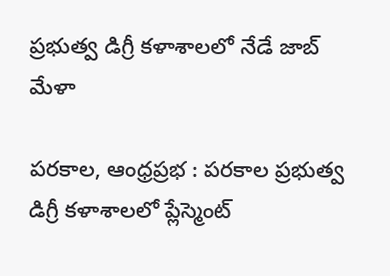ప్రభుత్వ డిగ్రీ కళాశాలలో నేడే జాబ్ మేళా

పరకాల, ఆంధ్రప్రభ : పరకాల ప్రభుత్వ డిగ్రీ కళాశాలలో ప్లేస్మెంట్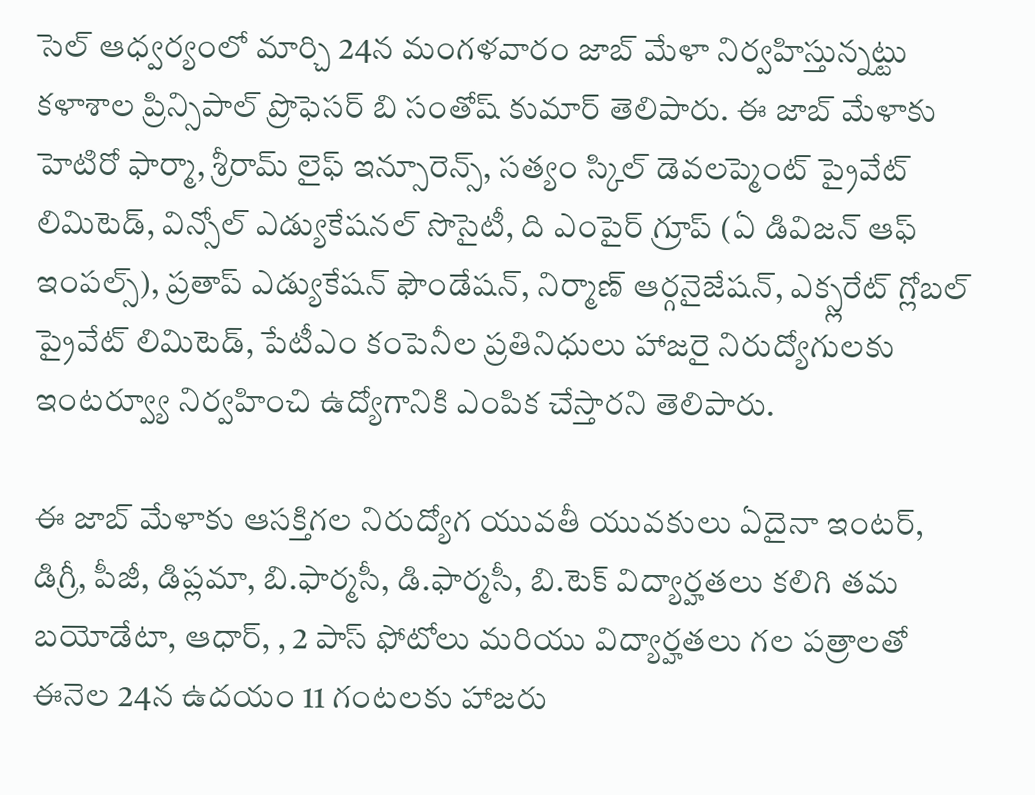సెల్ ఆధ్వర్యంలో మార్చి 24న మంగళవారం జాబ్ మేళా నిర్వహిస్తున్నట్టు కళాశాల ప్రిన్సిపాల్ ప్రొఫెసర్ బి సంతోష్ కుమార్ తెలిపారు. ఈ జాబ్ మేళాకు హెటిరో ఫార్మా, శ్రీరామ్ లైఫ్ ఇన్సూరెన్స్, సత్యం స్కిల్ డెవలప్మెంట్ ప్రైవేట్ లిమిటెడ్, విన్సోల్ ఎడ్యుకేషనల్ సొసైటీ, ది ఎంపైర్ గ్రూప్ (ఏ డివిజన్ ఆఫ్ ఇంపల్స్), ప్రతాప్ ఎడ్యుకేషన్ ఫౌండేషన్, నిర్మాణ్ ఆర్గనైజేషన్, ఎక్స్లరేట్ గ్లోబల్ ప్రైవేట్ లిమిటెడ్, పేటీఎం కంపెనీల ప్రతినిధులు హాజరై నిరుద్యోగులకు ఇంటర్వ్యూ నిర్వహించి ఉద్యోగానికి ఎంపిక చేస్తారని తెలిపారు.

ఈ జాబ్ మేళాకు ఆసక్తిగల నిరుద్యోగ యువతీ యువకులు ఏదైనా ఇంటర్, డిగ్రీ, పీజీ, డిప్లమా, బి.ఫార్మసీ, డి.ఫార్మసీ, బి.టెక్ విద్యార్హతలు కలిగి తమ బయోడేటా, ఆధార్, , 2 పాస్ ఫోటోలు మరియు విద్యార్హతలు గల పత్రాలతో ఈనెల 24న ఉదయం 11 గంటలకు హాజరు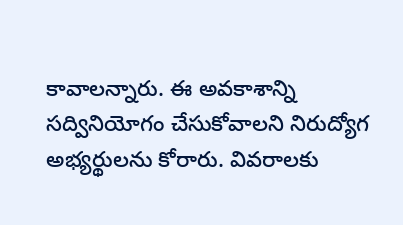కావాలన్నారు. ఈ అవకాశాన్ని సద్వినియోగం చేసుకోవాలని నిరుద్యోగ అభ్యర్థులను కోరారు. వివరాలకు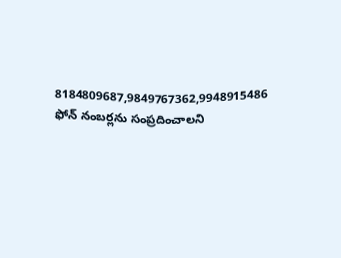8184809687,9849767362,9948915486 ఫోన్ నంబర్లను సంప్రదించాలని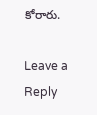కోరారు.

Leave a Reply